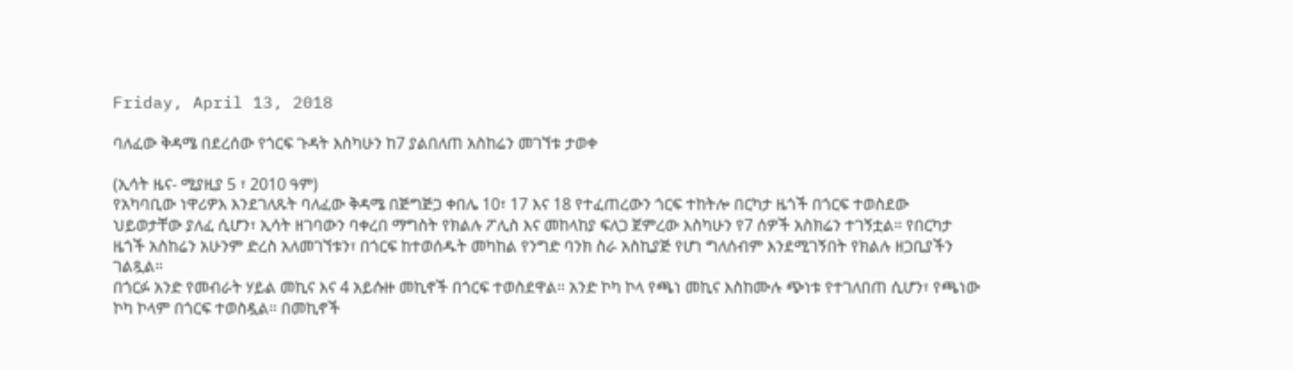Friday, April 13, 2018

ባለፈው ቅዳሜ በደረሰው የጎርፍ ጉዳት እስካሁን ከ7 ያልበለጠ አስከሬን መገኘቱ ታወቀ

(ኢሳት ዜና- ሚያዚያ 5 ፣ 2010 ዓም)
የአካባቢው ነዋሪዎእ እንደገለጹት ባለፈው ቅዳሜ በጅግጅጋ ቀበሌ 10፣ 17 እና 18 የተፈጠረውን ጎርፍ ተከትሎ በርካታ ዜጎች በጎርፍ ተወስደው ህይወታቸው ያለፈ ሲሆን፣ ኢሳት ዘገባውን ባቀረበ ማግስት የክልሉ ፖሊስ እና መከላከያ ፍለጋ ጀምረው እስካሁን የ7 ሰዎች አስክሬን ተገኝቷል። የበርካታ ዜጎች አስከሬን አሁንም ድረስ አለመገኘቱን፣ በጎርፍ ከተወሰዱት መካከል የንግድ ባንክ ስራ አስኪያጅ የሆነ ግለሰብም እንደሚገኝበት የክልሉ ዘጋቢያችን ገልጿል።
በጎርፉ አንድ የመብራት ሃይል መኪና እና 4 አይሱዙ መኪኖች በጎርፍ ተወስደዋል። አንድ ኮካ ኮላ የጫነ መኪና እስከሙሉ ጭነቱ የተገለበጠ ሲሆን፣ የጫነው ኮካ ኮላም በጎርፍ ተወስዷል። በመኪኖች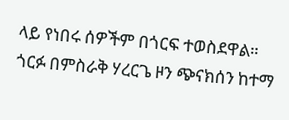ላይ የነበሩ ሰዎችም በጎርፍ ተወስደዋል።
ጎርፉ በምስራቅ ሃረርጌ ዞን ጭናክሰን ከተማ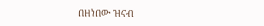በዘነበው ዝናብ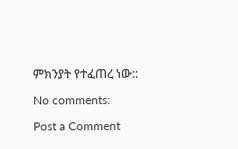ምክንያት የተፈጠረ ነው::

No comments:

Post a Comment